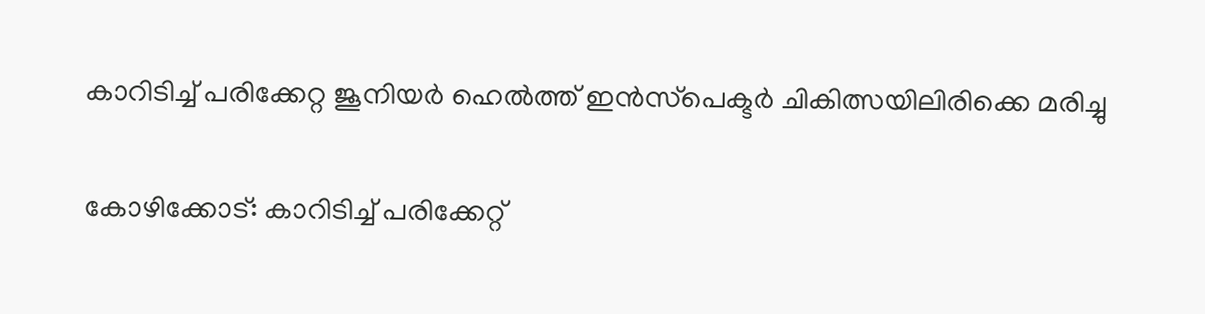കാറിടിച്ച് പരിക്കേറ്റ ജൂനിയര്‍ ഹെല്‍ത്ത് ഇന്‍സ്‌പെക്ടര്‍ ചികിത്സയിലിരിക്കെ മരിച്ചു

കോഴിക്കോട്: കാറിടിച്ച് പരിക്കേറ്റ്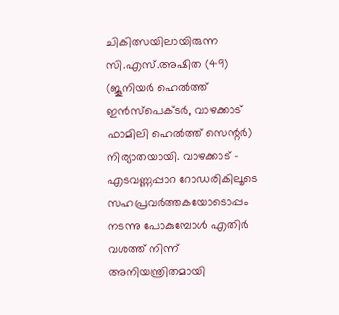ചികിത്സയിലായിരുന്ന സി.എസ്.അഷിത (49) (ജൂനിയര്‍ ഹെല്‍ത്ത് ഇന്‍സ്‌പെക്ടര്‍, വാഴക്കാട് ഫാമിലി ഹെല്‍ത്ത് സെന്റര്‍) നിര്യാതയായി. വാഴക്കാട് – എടവണ്ണപ്പാറ റോഡരികിലൂടെ സഹപ്രവര്‍ത്തകയോടൊപ്പം നടന്നു പോകുമ്പോള്‍ എതിര്‍ വശത്ത് നിന്ന് അനിയന്ത്രിതമായി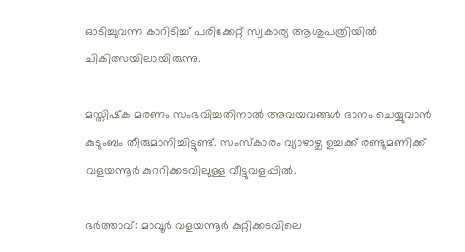ഓടിച്ചുവന്ന കാറിടിച്ച് പരിക്കേറ്റ് സ്വകാര്യ ആശുപത്രിയില്‍ ചികിത്സയിലായിരുന്നു.

മസ്തിഷ്‌ക മരണം സംഭവിച്ചതിനാല്‍ അവയവങ്ങള്‍ ദാനം ചെയ്യുവാന്‍ കുടുംബം തീരുമാനിച്ചിട്ടുണ്ട്. സംസ്‌കാരം വ്യാഴാഴ്ച ഉച്ചക്ക് രണ്ടുമണിക്ക് വളയന്നൂര്‍ കുററിക്കടവിലുള്ള വീട്ടുവളപ്പില്‍.

ഭര്‍ത്താവ്: മാവൂര്‍ വളയന്നൂര്‍ കുറ്റിക്കടവിലെ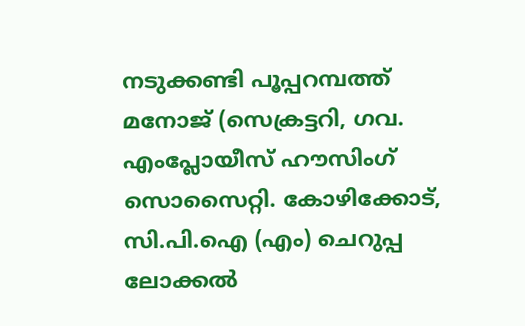നടുക്കണ്ടി പൂപ്പറമ്പത്ത് മനോജ് (സെക്രട്ടറി, ഗവ. എംപ്ലോയീസ് ഹൗസിംഗ് സൊസൈറ്റി. കോഴിക്കോട്, സി.പി.ഐ (എം) ചെറുപ്പ ലോക്കല്‍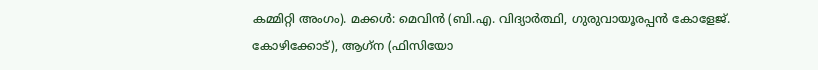കമ്മിറ്റി അംഗം). മക്കള്‍: മെവിന്‍ (ബി.എ. വിദ്യാര്‍ത്ഥി, ഗുരുവായൂരപ്പന്‍ കോളേജ്. കോഴിക്കോട്), ആഗ്‌ന (ഫിസിയോ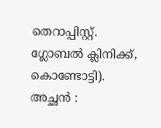തെറാപ്പിസ്റ്റ്. ഗ്ലോബല്‍ ക്ലിനിക്ക്, കൊണ്ടോട്ടി). അച്ഛന്‍ :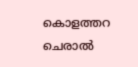കൊളത്തറ ചെരാല്‍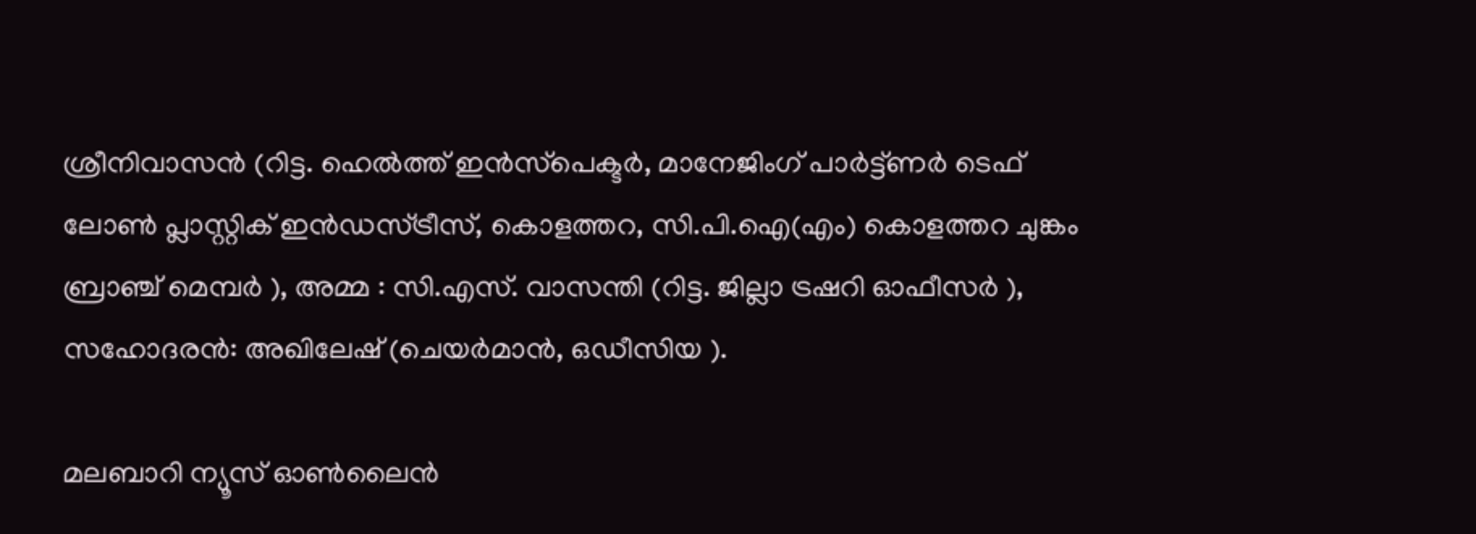ശ്രീനിവാസന്‍ (റിട്ട. ഹെല്‍ത്ത് ഇന്‍സ്‌പെക്ടര്‍, മാനേജിംഗ് പാര്‍ട്ട്ണര്‍ ടെഫ് ലോണ്‍ പ്ലാസ്റ്റിക് ഇന്‍ഡസ്ട്രീസ്, കൊളത്തറ, സി.പി.ഐ(എം) കൊളത്തറ ചുങ്കം ബ്രാഞ്ച് മെമ്പര്‍ ), അമ്മ : സി.എസ്. വാസന്തി (റിട്ട. ജില്ലാ ട്രഷറി ഓഫീസര്‍ ), സഹോദരന്‍: അഖിലേഷ് (ചെയര്‍മാന്‍, ഒഡീസിയ ).

മലബാറി ന്യൂസ് ഓണ്‍ലൈന്‍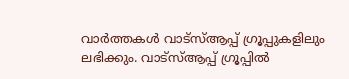വാര്‍ത്തകള്‍ വാട്‌സ്ആപ്പ് ഗ്രൂപ്പുകളിലും ലഭിക്കും. വാട്‌സ്ആപ്പ് ഗ്രൂപ്പില്‍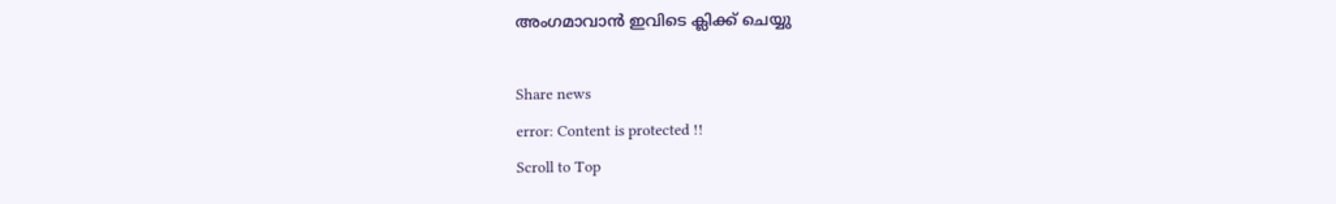അംഗമാവാന്‍ ഇവിടെ ക്ലിക്ക് ചെയ്യു

Share news
error: Content is protected !!
Scroll to Top